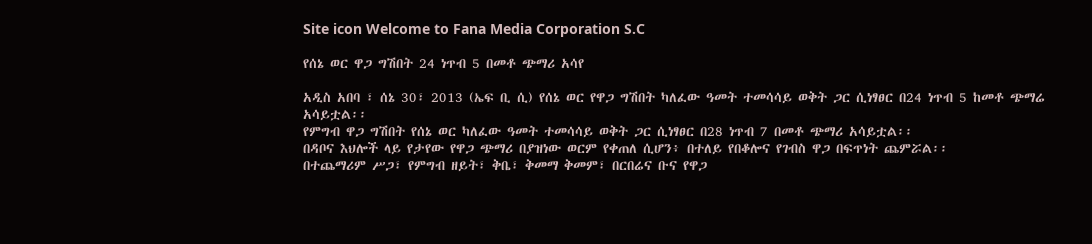Site icon Welcome to Fana Media Corporation S.C

የሰኔ ወር ዋጋ ግሽበት 24 ነጥብ 5 በመቶ ጭማሪ አሳየ

አዲስ አበባ ፣ ሰኔ 30፣ 2013 (ኤፍ ቢ ሲ) የሰኔ ወር የዋጋ ግሽበት ካለፈው ዓመት ተመሳሳይ ወቅት ጋር ሲነፃፀር በ24 ነጥብ 5 ከመቶ ጭማሬ አሳይቷል፡፡
የምግብ ዋጋ ግሽበት የሰኔ ወር ካለፈው ዓመት ተመሳሳይ ወቅት ጋር ሲነፃፀር በ28 ነጥብ 7 በመቶ ጭማሪ አሳይቷል፡፡
በዳቦና እህሎች ላይ የታየው የዋጋ ጭማሪ በያዝነው ወርም የቀጠለ ሲሆን፥ በተለይ የበቆሎና የገብስ ዋጋ በፍጥነት ጨምሯል፡፡
በተጨማሪም ሥጋ፣ የምግብ ዘይት፣ ቅቤ፣ ቅመማ ቅመም፣ በርበሬና ቡና የዋጋ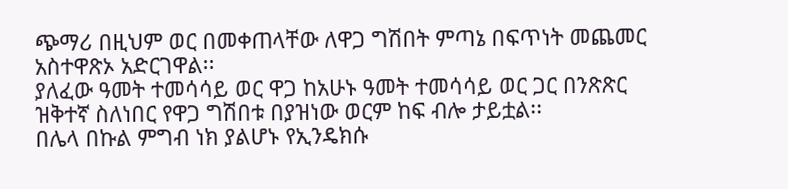ጭማሪ በዚህም ወር በመቀጠላቸው ለዋጋ ግሽበት ምጣኔ በፍጥነት መጨመር አስተዋጽኦ አድርገዋል፡፡
ያለፈው ዓመት ተመሳሳይ ወር ዋጋ ከአሁኑ ዓመት ተመሳሳይ ወር ጋር በንጽጽር ዝቅተኛ ስለነበር የዋጋ ግሽበቱ በያዝነው ወርም ከፍ ብሎ ታይቷል፡፡
በሌላ በኩል ምግብ ነክ ያልሆኑ የኢንዴክሱ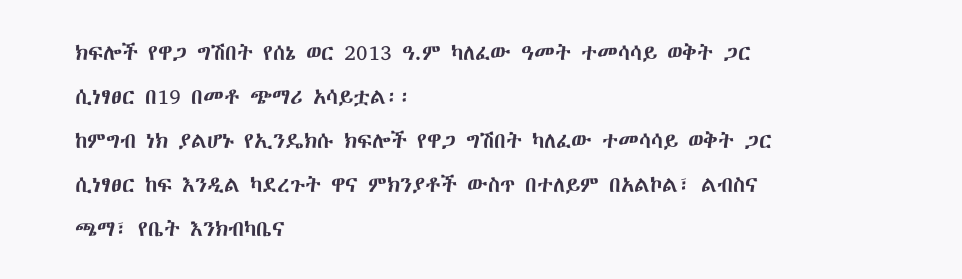ክፍሎች የዋጋ ግሽበት የሰኔ ወር 2013 ዓ.ም ካለፈው ዓመት ተመሳሳይ ወቅት ጋር ሲነፃፀር በ19 በመቶ ጭማሪ አሳይቷል፡፡
ከምግብ ነክ ያልሆኑ የኢንዴክሱ ክፍሎች የዋጋ ግሽበት ካለፈው ተመሳሳይ ወቅት ጋር ሲነፃፀር ከፍ እንዲል ካደረጉት ዋና ምክንያቶች ውስጥ በተለይም በአልኮል፣ ልብስና ጫማ፣ የቤት እንክብካቤና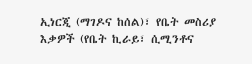ኢነርጂ (ማገዶና ከሰል)፣ የቤት መስሪያ እቃዎች (የቤት ኪራይ፣ ሲሚንቶና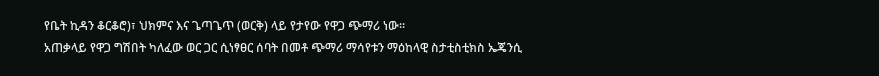የቤት ኪዳን ቆርቆሮ)፣ ህክምና እና ጌጣጌጥ (ወርቅ) ላይ የታየው የዋጋ ጭማሪ ነው፡፡
አጠቃላይ የዋጋ ግሽበት ካለፈው ወር ጋር ሲነፃፀር ሰባት በመቶ ጭማሪ ማሳየቱን ማዕከላዊ ስታቲስቲክስ ኤጄንሲ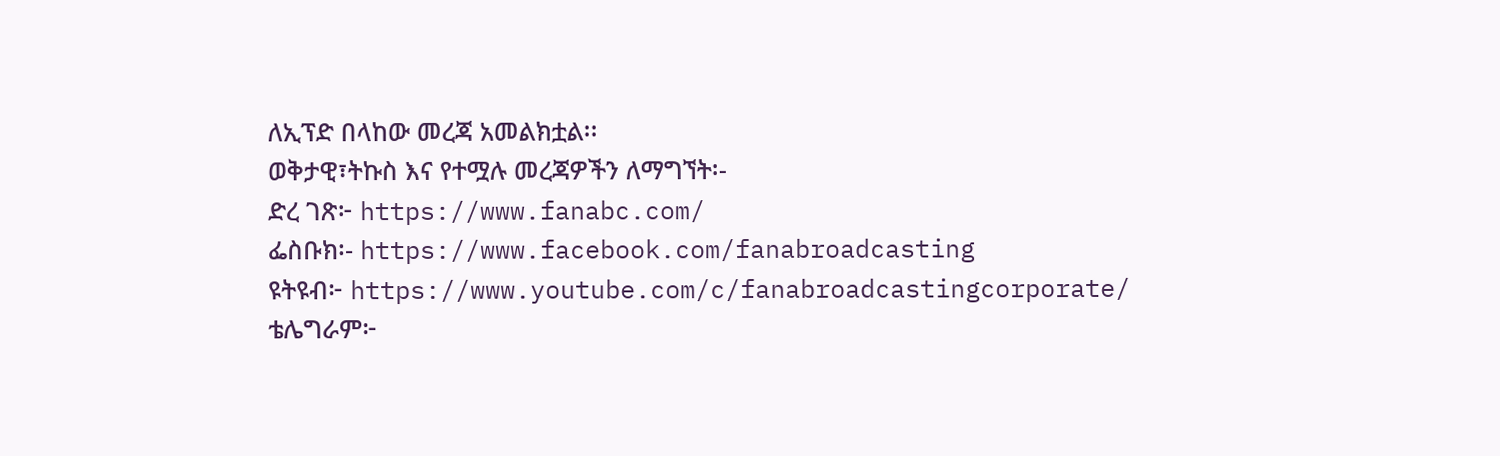ለኢፕድ በላከው መረጃ አመልክቷል፡፡
ወቅታዊ፣ትኩስ እና የተሟሉ መረጃዎችን ለማግኘት፡-
ድረ ገጽ፦ https://www.fanabc.com/
ፌስቡክ፡- https://www.facebook.com/fanabroadcasting
ዩትዩብ፦ https://www.youtube.com/c/fanabroadcastingcorporate/
ቴሌግራም፦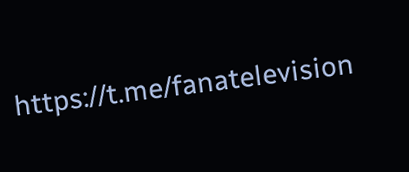https://t.me/fanatelevision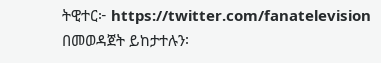ትዊተር፦ https://twitter.com/fanatelevision በመወዳጀት ይከታተሉን፡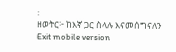፡
ዘወትር፦ ከእኛ ጋር ስላሉ እናመሰግናለን
Exit mobile version